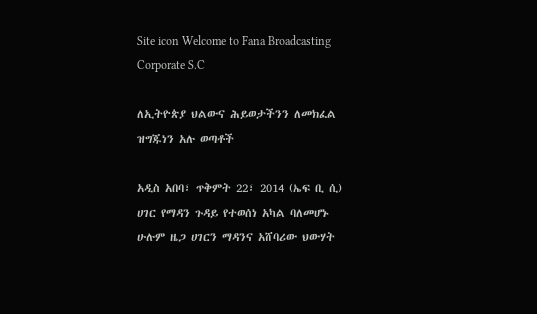Site icon Welcome to Fana Broadcasting Corporate S.C

ለኢትዮጵያ ህልውና ሕይወታችንን ለመክፈል ዝግጁነን አሉ ወጣቶች

አዲስ አበባ፣ ጥቅምት 22፣ 2014 (ኤፍ ቢ ሲ) ሀገር የማዳን ጉዳይ የተወሰነ አካል ባለመሆኑ ሁሉም ዜጋ ሀገርን ማዳንና አሸባሪው ህውሃት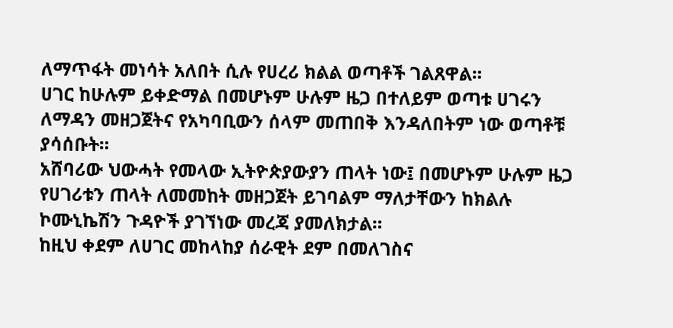ለማጥፋት መነሳት አለበት ሲሉ የሀረሪ ክልል ወጣቶች ገልጸዋል፡፡
ሀገር ከሁሉም ይቀድማል በመሆኑም ሁሉም ዜጋ በተለይም ወጣቱ ሀገሩን ለማዳን መዘጋጀትና የአካባቢውን ሰላም መጠበቅ እንዳለበትም ነው ወጣቶቹ ያሳሰቡት፡፡
አሸባሪው ህውሓት የመላው ኢትዮጵያውያን ጠላት ነው፤ በመሆኑም ሁሉም ዜጋ የሀገሪቱን ጠላት ለመመከት መዘጋጀት ይገባልም ማለታቸውን ከክልሉ ኮሙኒኬሽን ጉዳዮች ያገኘነው መረጃ ያመለክታል፡፡
ከዚህ ቀደም ለሀገር መከላከያ ሰራዊት ደም በመለገስና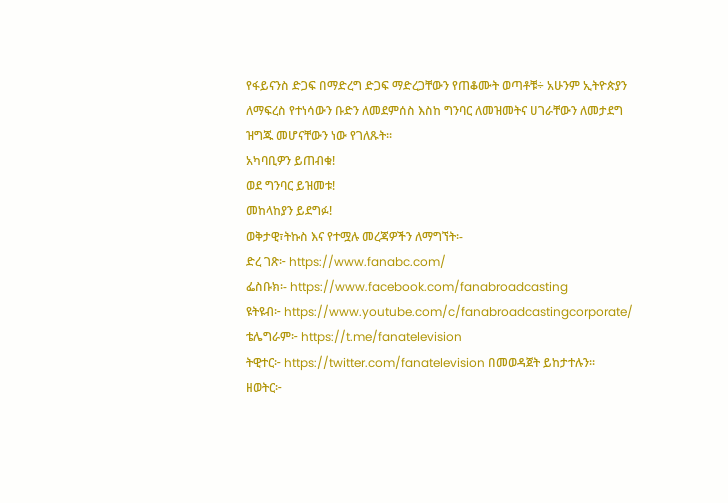የፋይናንስ ድጋፍ በማድረግ ድጋፍ ማድረጋቸውን የጠቆሙት ወጣቶቹ÷ አሁንም ኢትዮጵያን ለማፍረስ የተነሳውን ቡድን ለመደምሰስ እስከ ግንባር ለመዝመትና ሀገራቸውን ለመታደግ ዝግጁ መሆናቸውን ነው የገለጹት፡፡
አካባቢዎን ይጠብቁ!
ወደ ግንባር ይዝመቱ!
መከላከያን ይደግፉ!
ወቅታዊ፣ትኩስ እና የተሟሉ መረጃዎችን ለማግኘት፡-
ድረ ገጽ፦ https://www.fanabc.com/
ፌስቡክ፡- https://www.facebook.com/fanabroadcasting
ዩትዩብ፦ https://www.youtube.com/c/fanabroadcastingcorporate/
ቴሌግራም፦ https://t.me/fanatelevision
ትዊተር፦ https://twitter.com/fanatelevision በመወዳጀት ይከታተሉን፡፡
ዘወትር፦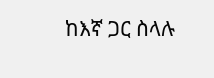ከእኛ ጋር ስላሉ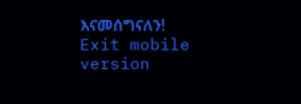እናመሰግናለን!
Exit mobile version